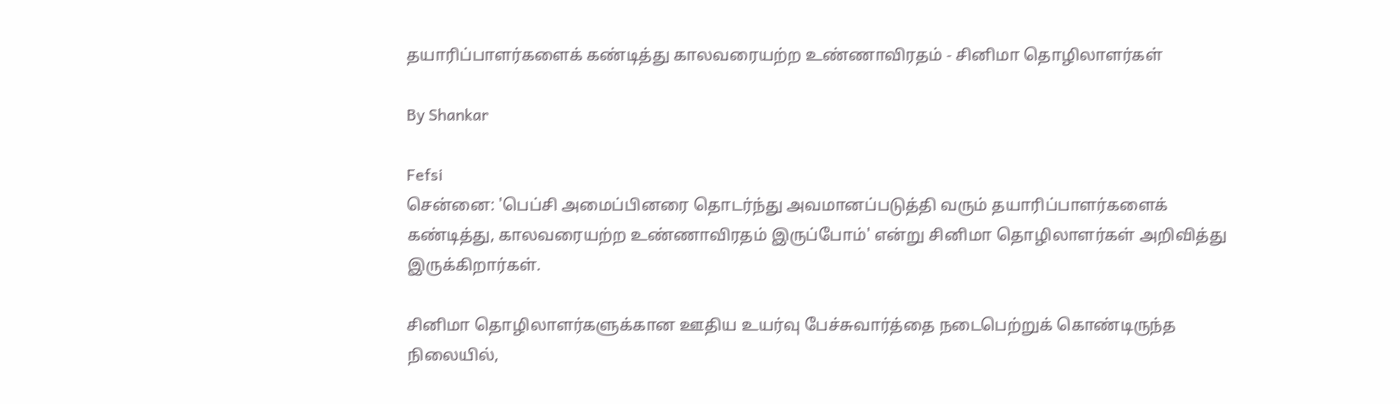தயாரிப்பாளர்களைக் கண்டித்து காலவரையற்ற உண்ணாவிரதம் - சினிமா தொழிலாளர்கள்

By Shankar

Fefsi
சென்னை: 'பெப்சி அமைப்பினரை தொடர்ந்து அவமானப்படுத்தி வரும் தயாரிப்பாளர்களைக் கண்டித்து, காலவரையற்ற உண்ணாவிரதம் இருப்போம்' என்று சினிமா தொழிலாளர்கள் அறிவித்து இருக்கிறார்கள்.

சினிமா தொழிலாளர்களுக்கான ஊதிய உயர்வு பேச்சுவார்த்தை நடைபெற்றுக் கொண்டிருந்த நிலையில்,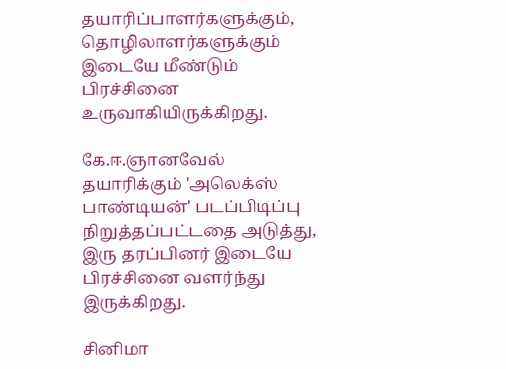தயாரிப்பாளர்களுக்கும், தொழிலாளர்களுக்கும் இடையே மீண்டும் பிரச்சினை உருவாகியிருக்கிறது.

கே.ஈ.ஞானவேல் தயாரிக்கும் 'அலெக்ஸ் பாண்டியன்' படப்பிடிப்பு நிறுத்தப்பட்டதை அடுத்து, இரு தரப்பினர் இடையே பிரச்சினை வளர்ந்து இருக்கிறது.

சினிமா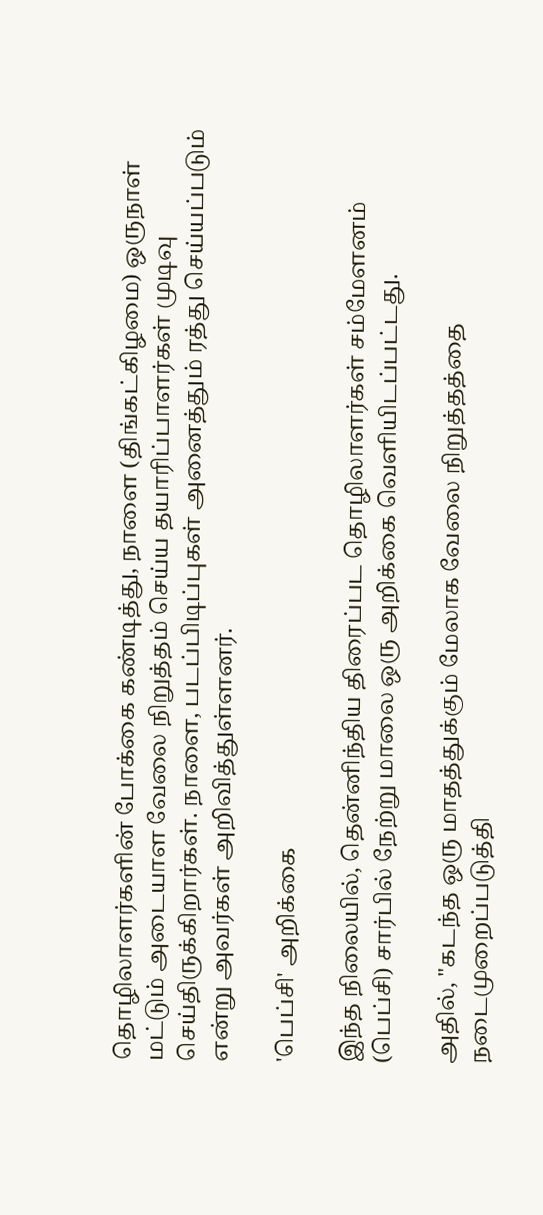தொழிலாளர்களின் போக்கை கண்டித்து, நாளை (திங்கட்கிழமை) ஒருநாள் மட்டும் அடையாள வேலை நிறுத்தம் செய்ய தயாரிப்பாளர்கள் முடிவு செய்திருக்கிறார்கள். நாளை, படப்பிடிப்புகள் அனைத்தும் ரத்து செய்யப்படும் என்று அவர்கள் அறிவித்துள்ளனர்.

'பெப்சி' அறிக்கை

இந்த நிலையில், தென்னிந்திய திரைப்பட தொழிலாளர்கள் சம்மேளனம் (பெப்சி) சார்பில் நேற்று மாலை ஒரு அறிக்கை வெளியிடப்பட்டது.

அதில், "கடந்த ஒரு மாதத்துக்கும் மேலாக வேலை நிறுத்தத்தை நடைமுறைப்படுத்தி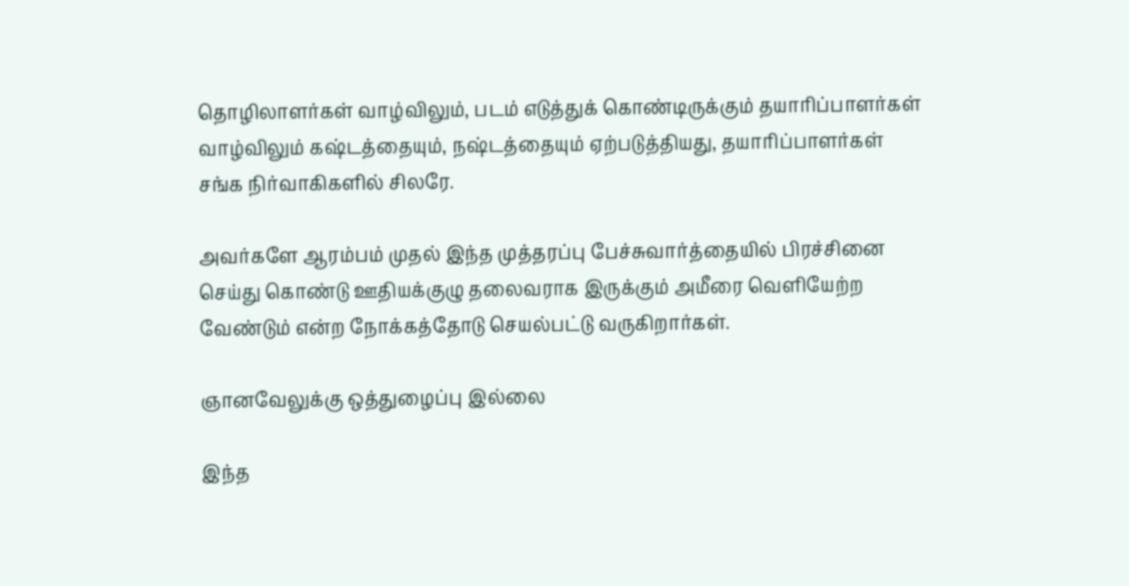தொழிலாளர்கள் வாழ்விலும், படம் எடுத்துக் கொண்டிருக்கும் தயாரிப்பாளர்கள் வாழ்விலும் கஷ்டத்தையும், நஷ்டத்தையும் ஏற்படுத்தியது, தயாரிப்பாளர்கள் சங்க நிர்வாகிகளில் சிலரே.

அவர்களே ஆரம்பம் முதல் இந்த முத்தரப்பு பேச்சுவார்த்தையில் பிரச்சினை செய்து கொண்டு ஊதியக்குழு தலைவராக இருக்கும் அமீரை வெளியேற்ற வேண்டும் என்ற நோக்கத்தோடு செயல்பட்டு வருகிறார்கள்.

ஞானவேலுக்கு ஒத்துழைப்பு இல்லை

இந்த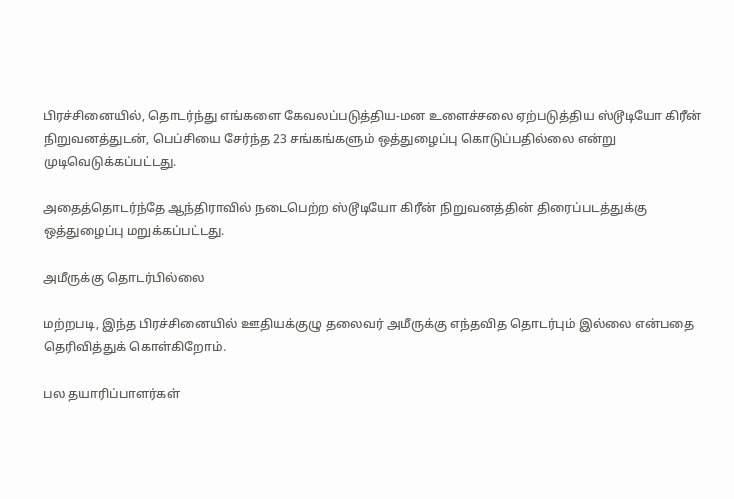பிரச்சினையில், தொடர்ந்து எங்களை கேவலப்படுத்திய-மன உளைச்சலை ஏற்படுத்திய ஸ்டூடியோ கிரீன் நிறுவனத்துடன், பெப்சியை சேர்ந்த 23 சங்கங்களும் ஒத்துழைப்பு கொடுப்பதில்லை என்று முடிவெடுக்கப்பட்டது.

அதைத்தொடர்ந்தே ஆந்திராவில் நடைபெற்ற ஸ்டூடியோ கிரீன் நிறுவனத்தின் திரைப்படத்துக்கு ஒத்துழைப்பு மறுக்கப்பட்டது.

அமீருக்கு தொடர்பில்லை

மற்றபடி, இந்த பிரச்சினையில் ஊதியக்குழு தலைவர் அமீருக்கு எந்தவித தொடர்பும் இல்லை என்பதை தெரிவித்துக் கொள்கிறோம்.

பல தயாரிப்பாளர்கள்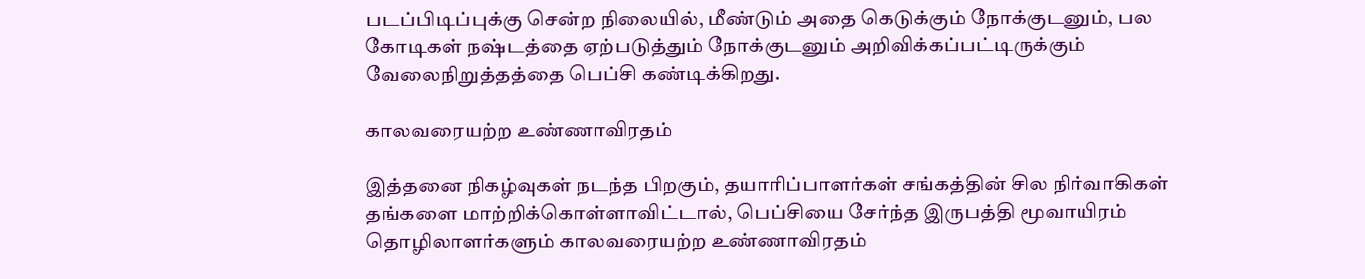படப்பிடிப்புக்கு சென்ற நிலையில், மீண்டும் அதை கெடுக்கும் நோக்குடனும், பல கோடிகள் நஷ்டத்தை ஏற்படுத்தும் நோக்குடனும் அறிவிக்கப்பட்டிருக்கும் வேலைநிறுத்தத்தை பெப்சி கண்டிக்கிறது.

காலவரையற்ற உண்ணாவிரதம்

இத்தனை நிகழ்வுகள் நடந்த பிறகும், தயாரிப்பாளர்கள் சங்கத்தின் சில நிர்வாகிகள் தங்களை மாற்றிக்கொள்ளாவிட்டால், பெப்சியை சேர்ந்த இருபத்தி மூவாயிரம் தொழிலாளர்களும் காலவரையற்ற உண்ணாவிரதம்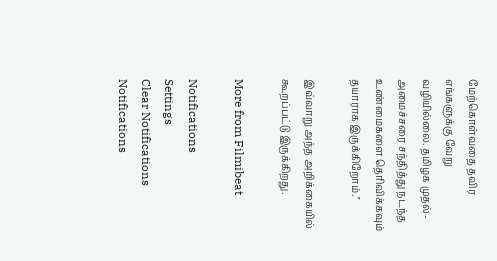மேற்கொள்வதை தவிர எங்களுக்கு வேறு வழியில்லை. தமிழக முதல்-அமைச்சரை சந்தித்து நடந்த உண்மைகளை தெரிவிக்கவும் தயாராக இருக்கிறோம்.''

இவ்வாறு அந்த அறிக்கையில் கூறப்பட்டு இருக்கிறது.

More from Filmibeat

Notifications
Settings
Clear Notifications
Notifications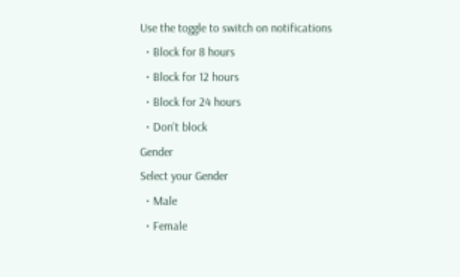Use the toggle to switch on notifications
  • Block for 8 hours
  • Block for 12 hours
  • Block for 24 hours
  • Don't block
Gender
Select your Gender
  • Male
  • Female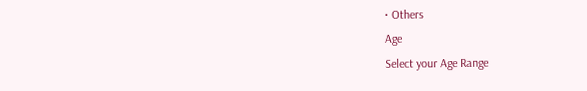• Others
Age
Select your Age Range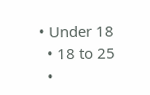• Under 18
  • 18 to 25
  •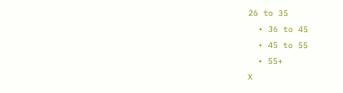26 to 35
  • 36 to 45
  • 45 to 55
  • 55+
X